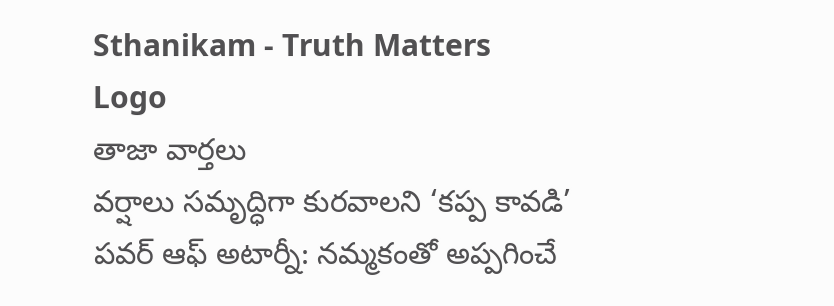Sthanikam - Truth Matters
Logo
తాజా వార్తలు
వర్షాలు సమృద్ధిగా కురవాలని ‘కప్ప కావడి’ పవర్ ఆఫ్ అటార్నీ: నమ్మకంతో అప్పగించే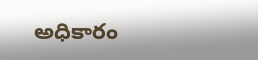అధికారం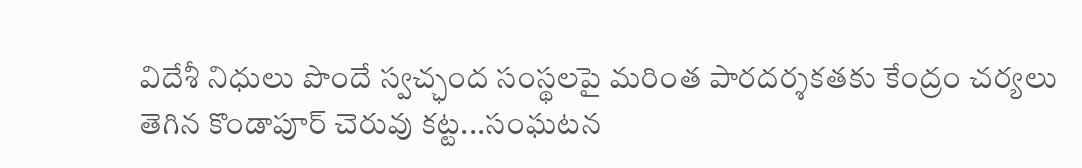విదేశీ నిధులు పొందే స్వచ్ఛంద సంస్థలపై మరింత పారదర్శకతకు కేంద్రం చర్యలు తెగిన కొండాపూర్ చెరువు కట్ట...సంఘటన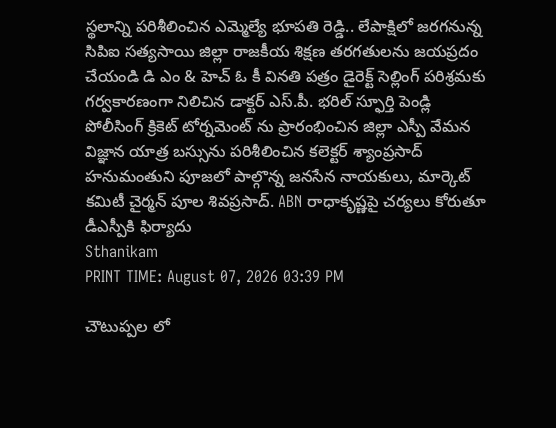స్థలాన్ని పరిశీలించిన ఎమ్మెల్యే భూపతి రెడ్డి.. లేపాక్షిలో జరగనున్న సిపిఐ సత్యసాయి జిల్లా రాజకీయ శిక్షణ తరగతులను జయప్రదం చేయండి డి ఎం & హెచ్ ఓ కీ వినతి పత్రం డైరెక్ట్ సెల్లింగ్ పరిశ్రమకు గర్వకారణంగా నిలిచిన డాక్టర్ ఎస్.పీ. భరిల్ స్ఫూర్తి పెండ్లి పోలీసింగ్ క్రికెట్ టోర్నమెంట్ ను ప్రారంభించిన జిల్లా ఎస్పీ వేమన విజ్ఞాన యాత్ర బస్సును పరిశీలించిన కలెక్టర్ శ్యాంప్రసాద్ హనుమంతుని పూజలో పాల్గొన్న జనసేన నాయకులు, మార్కెట్ కమిటీ చైర్మన్ పూల శివప్రసాద్. ABN రాధాకృష్ణపై చర్యలు కోరుతూ డీఎస్పీకి ఫిర్యాదు
Sthanikam
PRINT TIME: August 07, 2026 03:39 PM

చౌటుప్పల లో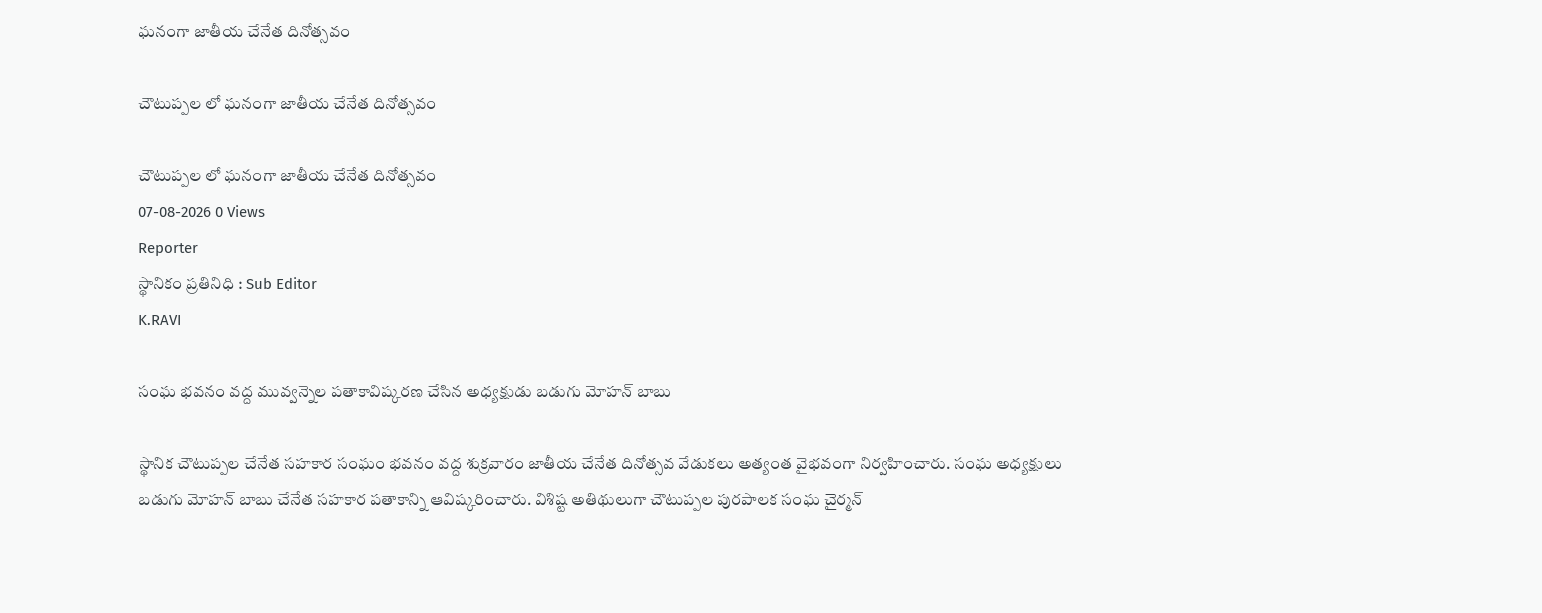ఘనంగా జాతీయ చేనేత దినోత్సవం

చౌటుప్పల లో ఘనంగా జాతీయ చేనేత దినోత్సవం

చౌటుప్పల లో ఘనంగా జాతీయ చేనేత దినోత్సవం
07-08-2026 0 Views
Reporter
స్థానికం ప్రతినిధి : Sub Editor
K.RAVI

సంఘ భవనం వద్ద మువ్వన్నెల పతాకావిష్కరణ చేసిన అధ్యక్షుడు బడుగు మోహన్ బాబు

స్థానిక చౌటుప్పల చేనేత సహకార సంఘం భవనం వద్ద శుక్రవారం జాతీయ చేనేత దినోత్సవ వేడుకలు అత్యంత వైభవంగా నిర్వహించారు. సంఘ అధ్యక్షులు బడుగు మోహన్ బాబు చేనేత సహకార పతాకాన్ని ఆవిష్కరించారు. విశిష్ట అతిథులుగా చౌటుప్పల పురపాలక సంఘ చైర్మన్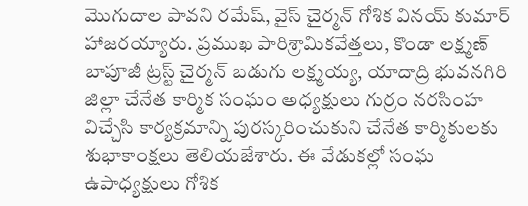మొగుదాల పావని రమేష్, వైస్ చైర్మన్ గోశిక వినయ్ కుమార్ హాజరయ్యారు. ప్రముఖ పారిశ్రామికవేత్తలు, కొండా లక్ష్మణ్ బాపూజీ ట్రస్ట్ చైర్మన్ బడుగు లక్ష్మయ్య, యాదాద్రి భువనగిరి జిల్లా చేనేత కార్మిక సంఘం అధ్యక్షులు గుర్రం నరసింహ విచ్చేసి కార్యక్రమాన్ని పురస్కరించుకుని చేనేత కార్మికులకు శుభాకాంక్షలు తెలియజేశారు. ఈ వేడుకల్లో సంఘ ఉపాధ్యక్షులు గోశిక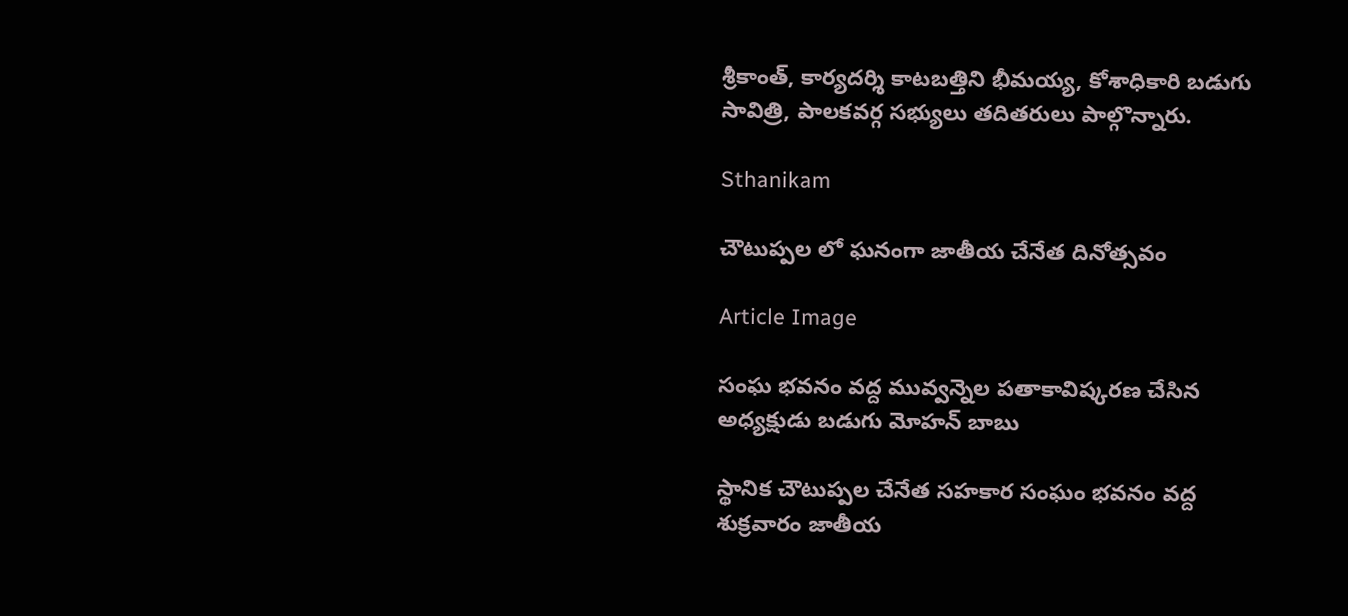శ్రీకాంత్, కార్యదర్శి కాటబత్తిని భీమయ్య, కోశాధికారి బడుగు సావిత్రి, పాలకవర్గ సభ్యులు తదితరులు పాల్గొన్నారు.

Sthanikam

చౌటుప్పల లో ఘనంగా జాతీయ చేనేత దినోత్సవం

Article Image

సంఘ భవనం వద్ద మువ్వన్నెల పతాకావిష్కరణ చేసిన అధ్యక్షుడు బడుగు మోహన్ బాబు

స్థానిక చౌటుప్పల చేనేత సహకార సంఘం భవనం వద్ద శుక్రవారం జాతీయ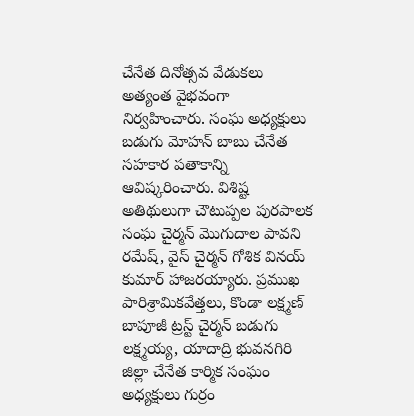చేనేత దినోత్సవ వేడుకలు అత్యంత వైభవంగా నిర్వహించారు. సంఘ అధ్యక్షులు బడుగు మోహన్ బాబు చేనేత సహకార పతాకాన్ని ఆవిష్కరించారు. విశిష్ట అతిథులుగా చౌటుప్పల పురపాలక సంఘ చైర్మన్ మొగుదాల పావని రమేష్, వైస్ చైర్మన్ గోశిక వినయ్ కుమార్ హాజరయ్యారు. ప్రముఖ పారిశ్రామికవేత్తలు, కొండా లక్ష్మణ్ బాపూజీ ట్రస్ట్ చైర్మన్ బడుగు లక్ష్మయ్య, యాదాద్రి భువనగిరి జిల్లా చేనేత కార్మిక సంఘం అధ్యక్షులు గుర్రం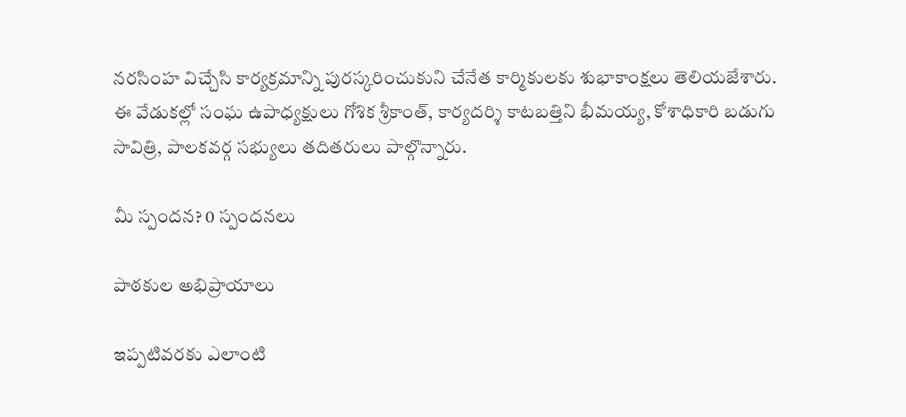నరసింహ విచ్చేసి కార్యక్రమాన్ని పురస్కరించుకుని చేనేత కార్మికులకు శుభాకాంక్షలు తెలియజేశారు. ఈ వేడుకల్లో సంఘ ఉపాధ్యక్షులు గోశిక శ్రీకాంత్, కార్యదర్శి కాటబత్తిని భీమయ్య, కోశాధికారి బడుగు సావిత్రి, పాలకవర్గ సభ్యులు తదితరులు పాల్గొన్నారు.

మీ స్పందన? 0 స్పందనలు

పాఠకుల అభిప్రాయాలు

ఇప్పటివరకు ఎలాంటి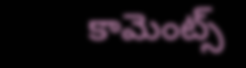కామెంట్స్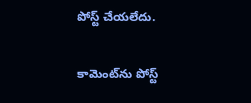పోస్ట్ చేయలేదు.


కామెంట్‌ను పోస్ట్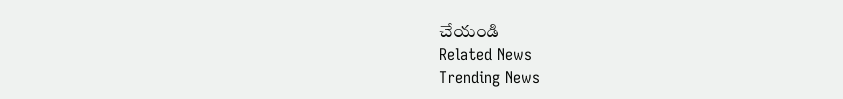చేయండి
Related News
Trending News